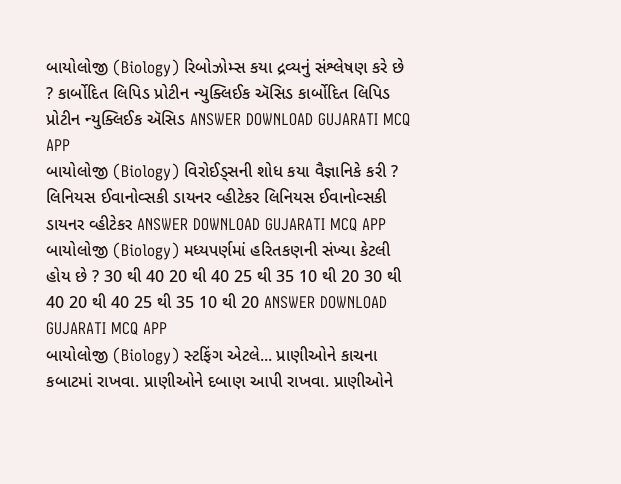બાયોલોજી (Biology) રિબોઝોમ્સ કયા દ્રવ્યનું સંશ્લેષણ કરે છે ? કાર્બોદિત લિપિડ પ્રોટીન ન્યુક્લિઈક ઍસિડ કાર્બોદિત લિપિડ પ્રોટીન ન્યુક્લિઈક ઍસિડ ANSWER DOWNLOAD GUJARATI MCQ APP
બાયોલોજી (Biology) વિરોઈડ્સની શોધ કયા વૈજ્ઞાનિકે કરી ? લિનિયસ ઈવાનોવ્સકી ડાયનર વ્હીટેકર લિનિયસ ઈવાનોવ્સકી ડાયનર વ્હીટેકર ANSWER DOWNLOAD GUJARATI MCQ APP
બાયોલોજી (Biology) મધ્યપર્ણમાં હરિતકણની સંખ્યા કેટલી હોય છે ? 30 થી 40 20 થી 40 25 થી 35 10 થી 20 30 થી 40 20 થી 40 25 થી 35 10 થી 20 ANSWER DOWNLOAD GUJARATI MCQ APP
બાયોલોજી (Biology) સ્ટફિંગ એટલે... પ્રાણીઓને કાચના કબાટમાં રાખવા. પ્રાણીઓને દબાણ આપી રાખવા. પ્રાણીઓને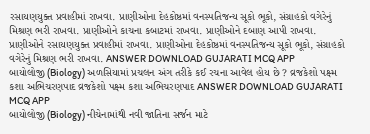રસાયણયુક્ત પ્રવાહીમાં રાખવા. પ્રાણીઓના દેહકોષ્ઠમાં વનસ્પતિજન્ય સૂકો ભૂકો, સંગ્રાહકો વગેરેનું મિશ્રણ ભરી રાખવા. પ્રાણીઓને કાચના કબાટમાં રાખવા. પ્રાણીઓને દબાણ આપી રાખવા. પ્રાણીઓને રસાયણયુક્ત પ્રવાહીમાં રાખવા. પ્રાણીઓના દેહકોષ્ઠમાં વનસ્પતિજન્ય સૂકો ભૂકો, સંગ્રાહકો વગેરેનું મિશ્રણ ભરી રાખવા. ANSWER DOWNLOAD GUJARATI MCQ APP
બાયોલોજી (Biology) અળસિયામાં પ્રચલન અંગ તરીકે કઈ રચના આવેલ હોય છે ? વ્રજકેશો પક્ષ્મ કશા અભિચરણપાદ વ્રજકેશો પક્ષ્મ કશા અભિચરણપાદ ANSWER DOWNLOAD GUJARATI MCQ APP
બાયોલોજી (Biology) નીચેનામાંથી નવી જાતિના સર્જન માટે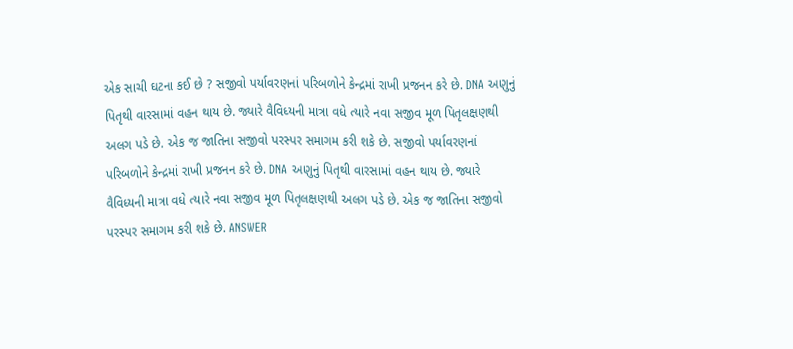એક સાચી ઘટના કઈ છે ? સજીવો પર્યાવરણનાં પરિબળોને કેન્દ્રમાં રાખી પ્રજનન કરે છે. DNA અણુનું પિતૃથી વારસામાં વહન થાય છે. જ્યારે વૈવિધ્યની માત્રા વધે ત્યારે નવા સજીવ મૂળ પિતૃલક્ષણથી અલગ પડે છે. એક જ જાતિના સજીવો પરસ્પર સમાગમ કરી શકે છે. સજીવો પર્યાવરણનાં પરિબળોને કેન્દ્રમાં રાખી પ્રજનન કરે છે. DNA અણુનું પિતૃથી વારસામાં વહન થાય છે. જ્યારે વૈવિધ્યની માત્રા વધે ત્યારે નવા સજીવ મૂળ પિતૃલક્ષણથી અલગ પડે છે. એક જ જાતિના સજીવો પરસ્પર સમાગમ કરી શકે છે. ANSWER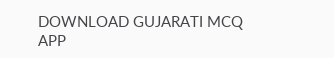DOWNLOAD GUJARATI MCQ APP